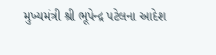મુખ્યમંત્રી શ્રી ભૂપેન્દ્ર પટેલના આદેશ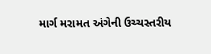માર્ગ મરામત અંગેની ઉચ્ચસ્તરીય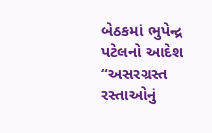બેઠકમાં ભુપેન્દ્ર પટેલનો આદેશ
“અસરગ્રસ્ત રસ્તાઓનું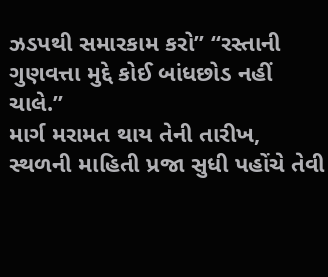ઝડપથી સમારકામ કરો” “રસ્તાની ગુણવત્તા મુદ્દે કોઈ બાંધછોડ નહીં ચાલે.”
માર્ગ મરામત થાય તેની તારીખ, સ્થળની માહિતી પ્રજા સુધી પહોંચે તેવી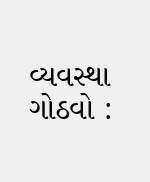વ્યવસ્થા ગોઠવો :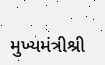મુખ્યમંત્રીશ્રી